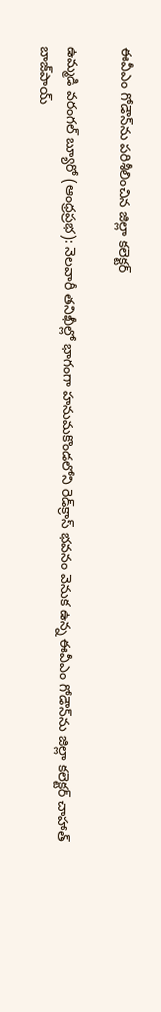ఈవీఎం గోడౌన్‌ను పరిశీలించిన జిల్లా కలెక్టర్

ఉమ్మడి వరంగల్ బ్యూరో (ఆంధ్రప్రభ): నెలవారీ తనిఖీల్లో భాగంగా హనుమకొండలోని రెడ్‌క్రాస్ భవనం వెనుక ఉన్న ఈవీఎం గోడౌన్‌ను జిల్లా కలెక్టర్ చాహాత్ బాజ్‌పాయ్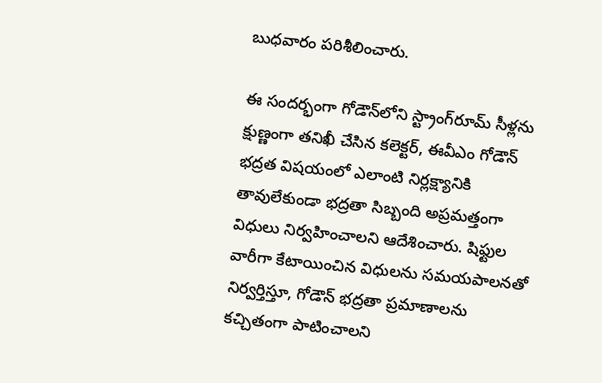బుధవారం పరిశీలించారు.

ఈ సందర్భంగా గోడౌన్‌లోని స్ట్రాంగ్‌రూమ్ సీళ్లను క్షుణ్ణంగా తనిఖీ చేసిన కలెక్టర్, ఈవీఎం గోడౌన్ భద్రత విషయంలో ఎలాంటి నిర్లక్ష్యానికి తావులేకుండా భద్రతా సిబ్బంది అప్రమత్తంగా విధులు నిర్వహించాలని ఆదేశించారు. షిఫ్టుల వారీగా కేటాయించిన విధులను సమయపాలనతో నిర్వర్తిస్తూ, గోడౌన్ భద్రతా ప్రమాణాలను కచ్చితంగా పాటించాలని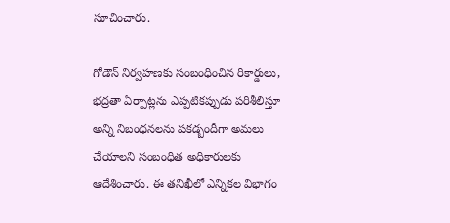సూచించారు.

గోడౌన్ నిర్వహణకు సంబంధించిన రికార్డులు, భద్రతా ఏర్పాట్లను ఎప్పటికప్పుడు పరిశీలిస్తూ అన్ని నిబంధనలను పకడ్బందీగా అమలు చేయాలని సంబంధిత అధికారులకు ఆదేశించారు. ఈ తనిఖీలో ఎన్నికల విభాగం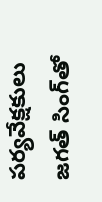పర్యవేక్షకులు జగత్ సింగ్‌తో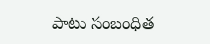పాటు సంబంధిత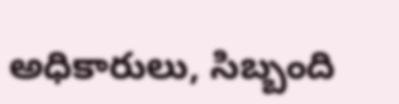అధికారులు, సిబ్బంది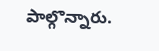పాల్గొన్నారు.